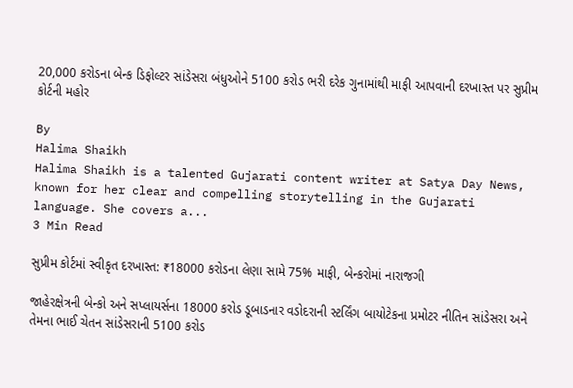20,000 કરોડના બેન્ક ડિફોલ્ટર સાંડેસરા બંધુઓને 5100 કરોડ ભરી દરેક ગુનામાંથી માફી આપવાની દરખાસ્ત પર સુપ્રીમ કોર્ટની મહોર

By
Halima Shaikh
Halima Shaikh is a talented Gujarati content writer at Satya Day News, known for her clear and compelling storytelling in the Gujarati language. She covers a...
3 Min Read

સુપ્રીમ કોર્ટમાં સ્વીકૃત દરખાસ્ત: ₹18000 કરોડના લેણા સામે 75% માફી, બેન્કરોમાં નારાજગી

જાહેરક્ષેત્રની બેન્કો અને સપ્લાયર્સના 18000 કરોડ ડૂબાડનાર વડોદરાની સ્ટર્લિંગ બાયોટેકના પ્રમોટર નીતિન સાંડેસરા અને તેમના ભાઈ ચેતન સાંડેસરાની 5100 કરોડ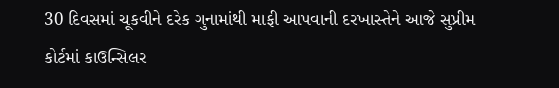30 દિવસમાં ચૂકવીને દરેક ગુનામાંથી માફી આપવાની દરખાસ્તેને આજે સુપ્રીમ કોર્ટમાં કાઉન્સિલર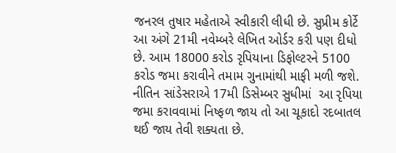જનરલ તુષાર મહેતાએ સ્વીકારી લીધી છે. સુપ્રીમ કોર્ટે આ અંગે 21મી નવેમ્બરે લેખિત ઓર્ડર કરી પણ દીધો છે. આમ 18000 કરોડ રૃપિયાના ડિફોલ્ટરને 5100 કરોડ જમા કરાવીને તમામ ગુનામાંથી માફી મળી જશે. નીતિન સાંડેસરાએ 17મી ડિસેમ્બર સુધીમાં  આ રૃપિયા જમા કરાવવામાં નિષ્ફળ જાય તો આ ચૂકાદો રદબાતલ થઈ જાય તેવી શક્યતા છે.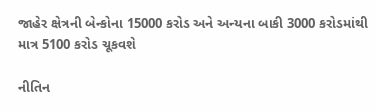જાહેર ક્ષેત્રની બેન્કોના 15000 કરોડ અને અન્યના બાકી 3000 કરોડમાંથી માત્ર 5100 કરોડ ચૂકવશે

નીતિન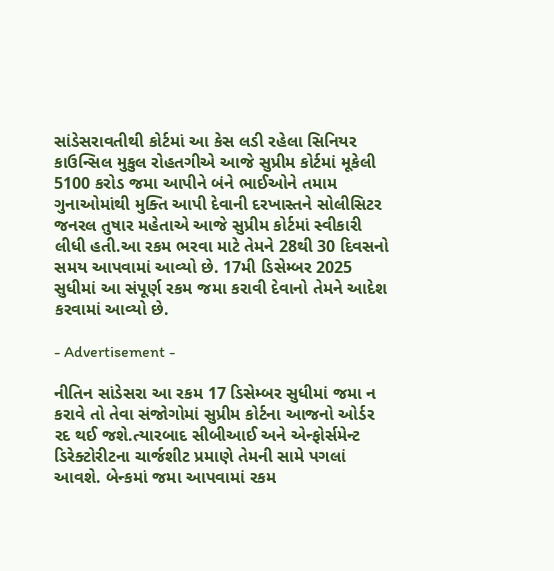સાંડેસરાવતીથી કોર્ટમાં આ કેસ લડી રહેલા સિનિયર કાઉન્સિલ મુકુલ રોહતગીએ આજે સુપ્રીમ કોર્ટમાં મૂકેલી 5100 કરોડ જમા આપીને બંને ભાઈઓને તમામ ગુનાઓમાંથી મુક્તિ આપી દેવાની દરખાસ્તને સોલીસિટર જનરલ તુષાર મહેતાએ આજે સુપ્રીમ કોર્ટમાં સ્વીકારી લીધી હતી.આ રકમ ભરવા માટે તેમને 28થી 30 દિવસનો સમય આપવામાં આવ્યો છે. 17મી ડિસેમ્બર 2025 સુધીમાં આ સંપૂર્ણ રકમ જમા કરાવી દેવાનો તેમને આદેશ કરવામાં આવ્યો છે.

- Advertisement -

નીતિન સાંડેસરા આ રકમ 17 ડિસેમ્બર સુધીમાં જમા ન કરાવે તો તેવા સંજોગોમાં સુપ્રીમ કોર્ટના આજનો ઓર્ડર રદ થઈ જશે.ત્યારબાદ સીબીઆઈ અને એન્ફોર્સમેન્ટ ડિરેક્ટોરીટના ચાર્જશીટ પ્રમાણે તેમની સામે પગલાં આવશે. બેન્કમાં જમા આપવામાં રકમ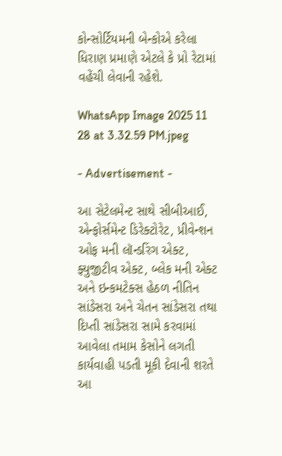કોન્સોર્ટિયમની બેન્કોએ કરેલા ધિરાણ પ્રમાણે એટલે કે પ્રો રેટામાં વહેંચી લેવાની રહેશે.

WhatsApp Image 2025 11 28 at 3.32.59 PM.jpeg

- Advertisement -

આ સેટેલમેન્ટ સાથે સીબીઆઈ, એન્ફોર્સમેન્ટ ડિરેક્ટોરેટ, પ્રીવેન્શન ઓફ મની લૉન્ડરિંગ એક્ટ, ફ્યુજીટીવ એક્ટ, બ્લેક મની એક્ટ અને ઇન્કમટેક્સ હેઠળ નીતિન સાંડેસરા અને ચેતન સાંડેસરા તથા દિપ્તી સાંડેસરા સામે કરવામાં આવેલા તમામ કેસોને લગતી કાર્યવાહી પડતી મૂકી દેવાની શરતે આ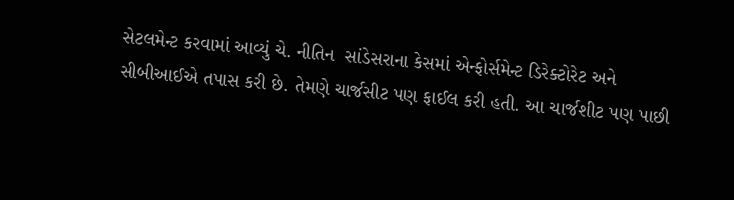સેટલમેન્ટ કરવામાં આવ્યું ચે. નીતિન  સાંડેસરાના કેસમાં એન્ફોર્સમેન્ટ ડિરેક્ટોરેટ અને સીબીઆઈએ તપાસ કરી છે. તેમણે ચાર્જસીટ પણ ફાઈલ કરી હતી. આ ચાર્જશીટ પણ પાછી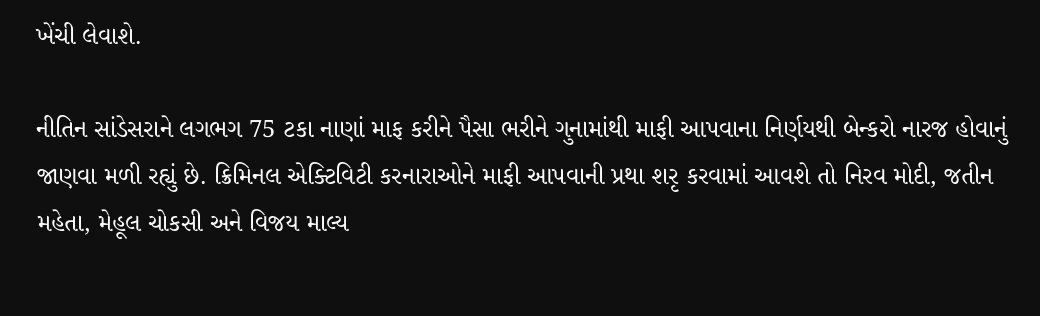ખેંચી લેવાશે.

નીતિન સાંડેસરાને લગભગ 75 ટકા નાણાં માફ કરીને પૈસા ભરીને ગુનામાંથી માફી આપવાના નિર્ણયથી બેન્કરો નારજ હોવાનું જાણવા મળી રહ્યું છે. ક્રિમિનલ એક્ટિવિટી કરનારાઓને માફી આપવાની પ્રથા શરૃ કરવામાં આવશે તો નિરવ મોદી, જતીન મહેતા, મેહૂલ ચોકસી અને વિજય માલ્ય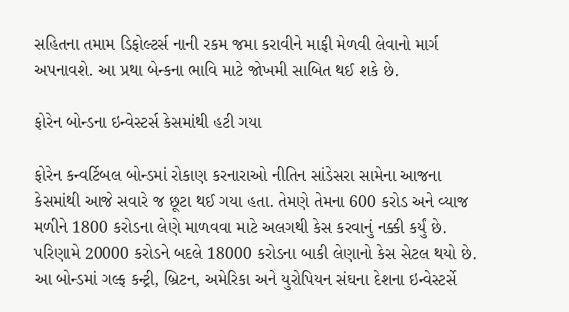સહિતના તમામ ડિફોલ્ટર્સ નાની રકમ જમા કરાવીને માફી મેળવી લેવાનો માર્ગ અપનાવશે. આ પ્રથા બેન્કના ભાવિ માટે જોખમી સાબિત થઈ શકે છે.

ફોરેન બોન્ડના ઇન્વેસ્ટર્સ કેસમાંથી હટી ગયા

ફોરેન કન્વર્ટિબલ બોન્ડમાં રોકાણ કરનારાઓ નીતિન સાંડેસરા સામેના આજના કેસમાંથી આજે સવારે જ છૂટા થઈ ગયા હતા. તેમણે તેમના 600 કરોડ અને વ્યાજ મળીને 1800 કરોડના લેણે માળવવા માટે અલગથી કેસ કરવાનું નક્કી કર્યું છે. પરિણામે 20000 કરોડને બદલે 18000 કરોડના બાકી લેણાનો કેસ સેટલ થયો છે. આ બોન્ડમાં ગલ્ફ કન્ટ્રી, બ્રિટન, અમેરિકા અને યુરોપિયન સંઘના દેશના ઇન્વેસ્ટર્સે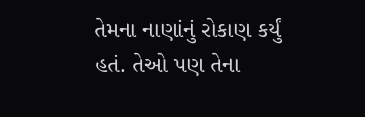તેમના નાણાંનું રોકાણ કર્યું હતં. તેઓ પણ તેના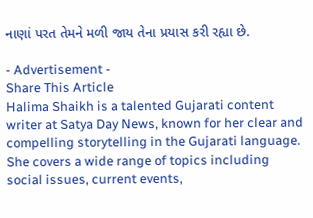નાણાં પરત તેમને મળી જાય તેના પ્રયાસ કરી રહ્યા છે.

- Advertisement -
Share This Article
Halima Shaikh is a talented Gujarati content writer at Satya Day News, known for her clear and compelling storytelling in the Gujarati language. She covers a wide range of topics including social issues, current events,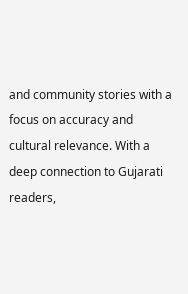and community stories with a focus on accuracy and cultural relevance. With a deep connection to Gujarati readers,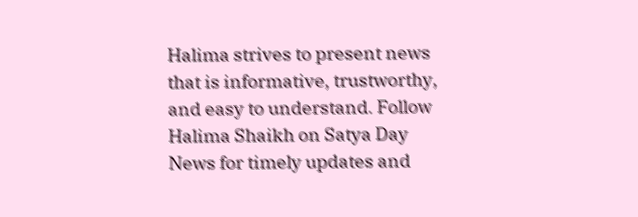Halima strives to present news that is informative, trustworthy, and easy to understand. Follow Halima Shaikh on Satya Day News for timely updates and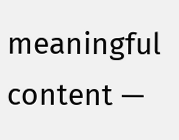meaningful content —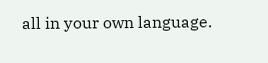all in your own language.